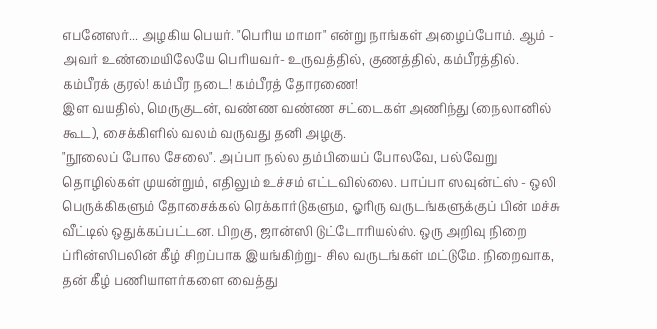எபனேஸர்... அழகிய பெயர். "பெரிய மாமா" என்று நாங்கள் அழைப்போம். ஆம் - அவர் உண்மையிலேயே பெரியவர்- உருவத்தில், குணத்தில், கம்பீரத்தில். கம்பீரக் குரல்! கம்பீர நடை! கம்பீரத் தோரணை!
இள வயதில், மெருகுடன், வண்ண வண்ண சட்டைகள் அணிந்து (நைலானில் கூட), சைக்கிளில் வலம் வருவது தனி அழகு.
"நூலைப் போல சேலை". அப்பா நல்ல தம்பியைப் போலவே, பல்வேறு தொழில்கள் முயன்றும், எதிலும் உச்சம் எட்டவில்லை. பாப்பா ஸவுன்ட்ஸ் - ஒலி பெருக்கிகளும் தோசைக்கல் ரெக்கார்டுகளும, ஓரிரு வருடங்களுக்குப் பின் மச்சு வீட்டில் ஒதுக்கப்பட்டன. பிறகு, ஜான்ஸி டுட்டோரியல்ஸ். ஒரு அறிவு நிறை ப்ரின்ஸிபலின் கீழ் சிறப்பாக இயங்கிற்று- சில வருடங்கள் மட்டுமே. நிறைவாக, தன் கீழ் பணியாளர்களை வைத்து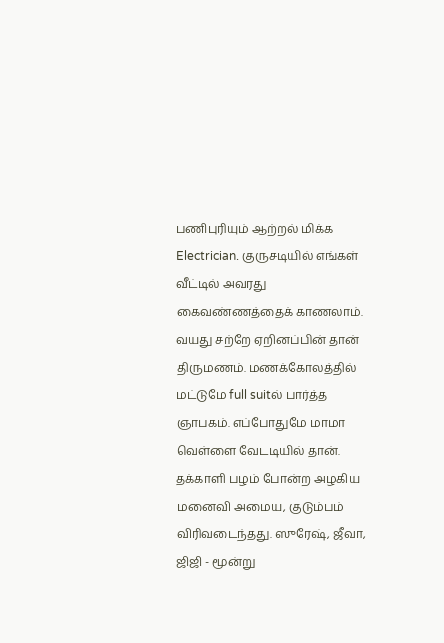பணிபுரியும் ஆற்றல் மிக்க Electrician. குருசடியில் எங்கள் வீட்டில் அவரது கைவண்ணத்தைக் காணலாம்.
வயது சற்றே ஏறினப்பின் தான் திருமணம். மணக்கோலத்தில் மட்டுமே full suitல் பார்த்த ஞாபகம். எப்போதுமே மாமா வெள்ளை வேடடியில் தான். தக்காளி பழம் போன்ற அழகிய மனைவி அமைய, குடும்பம் விரிவடைந்தது. ஸுரேஷ், ஜீவா, ஜிஜி - மூன்று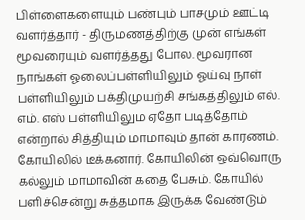பிள்ளைகளையும் பண்பும் பாசமும் ஊட்டி வளர்த்தார் - திருமணத்திற்கு முன் எங்கள் மூவரையும் வளர்த்தது போல. மூவரான நாங்கள் ஓலைப்பள்ளியிலும் ஓய்வு நாள் பள்ளியிலும் பக்திமுயற்சி சங்கத்திலும் எல். எம். எஸ் பள்ளியிலும ஏதோ படித்தோம் என்றால் சித்தியும் மாமாவும் தான் காரணம்.
கோயிலில் டீக்கனார். கோயிலின் ஒவ்வொரு கல்லும் மாமாவின் கதை பேசும். கோயில் பளிச்சென்று சுத்தமாக இருக்க வேண்டும்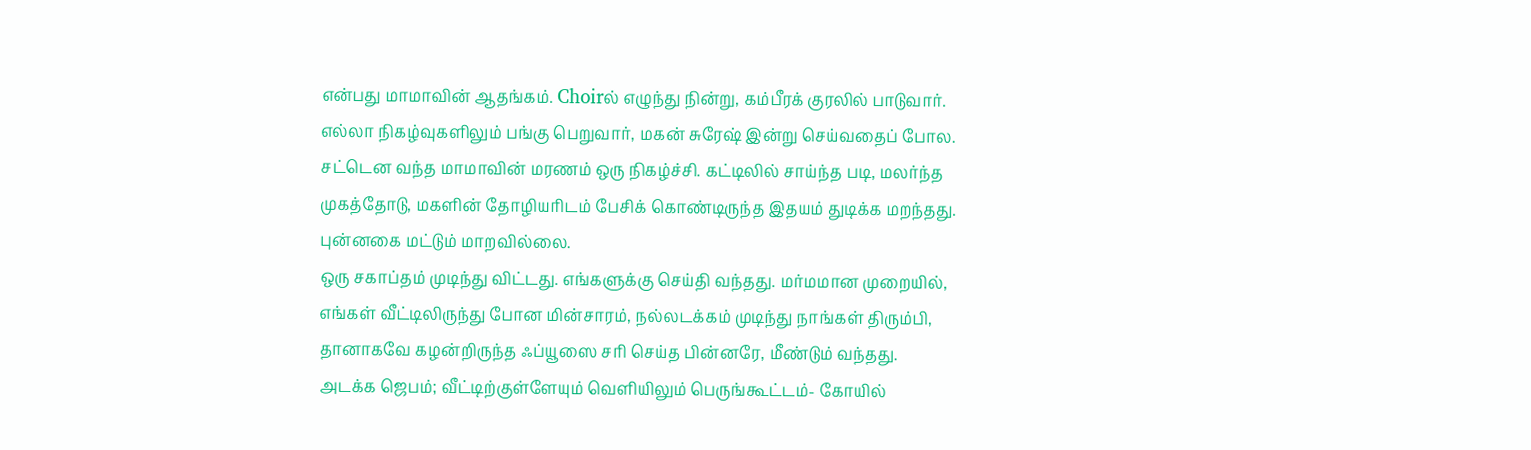என்பது மாமாவின் ஆதங்கம். Choirல் எழுந்து நின்று, கம்பீரக் குரலில் பாடுவார். எல்லா நிகழ்வுகளிலும் பங்கு பெறுவார், மகன் சுரேஷ் இன்று செய்வதைப் போல.
சட்டென வந்த மாமாவின் மரணம் ஒரு நிகழ்ச்சி. கட்டிலில் சாய்ந்த படி, மலர்ந்த முகத்தோடு, மகளின் தோழியரிடம் பேசிக் கொண்டிருந்த இதயம் துடிக்க மறந்தது. புன்னகை மட்டும் மாறவில்லை.
ஒரு சகாப்தம் முடிந்து விட்டது. எங்களுக்கு செய்தி வந்தது. மர்மமான முறையில், எங்கள் வீட்டிலிருந்து போன மின்சாரம், நல்லடக்கம் முடிந்து நாங்கள் திரும்பி, தானாகவே கழன்றிருந்த ஃப்யூஸை சரி செய்த பின்னரே, மீண்டும் வந்தது.
அடக்க ஜெபம்; வீட்டிற்குள்ளேயும் வெளியிலும் பெருங்கூட்டம்- கோயில்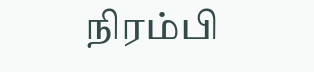நிரம்பி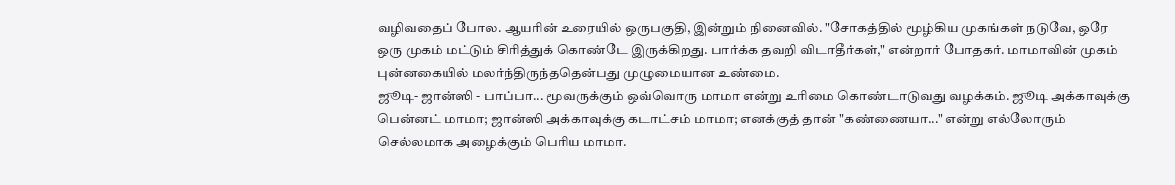வழிவதைப் போல. ஆயரின் உரையில் ஒருபகுதி, இன்றும் நினைவில். "சோகத்தில் மூழ்கிய முகங்கள் நடுவே, ஒரே ஒரு முகம் மட்டும் சிரித்துக் கொண்டே இருக்கிறது. பார்க்க தவறி விடாதீர்கள்," என்றார் போதகர். மாமாவின் முகம் புன்னகையில் மலர்ந்திருந்ததென்பது முழுமையான உண்மை.
ஜூடி- ஜான்ஸி - பாப்பா... மூவருக்கும் ஒவ்வொரு மாமா என்று உரிமை கொண்டாடுவது வழக்கம். ஜூடி அக்காவுக்கு பென்னட் மாமா; ஜான்ஸி அக்காவுக்கு கடாட்சம் மாமா; எனக்குத் தான் "கண்ணையா..." என்று எல்லோரும் செல்லமாக அழைக்கும் பெரிய மாமா.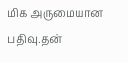மிக அருமையான பதிவு.தன்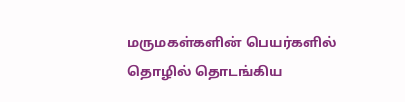மருமகள்களின் பெயர்களில் தொழில் தொடங்கிய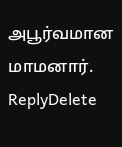அபூர்வமான மாமனார்.
ReplyDelete